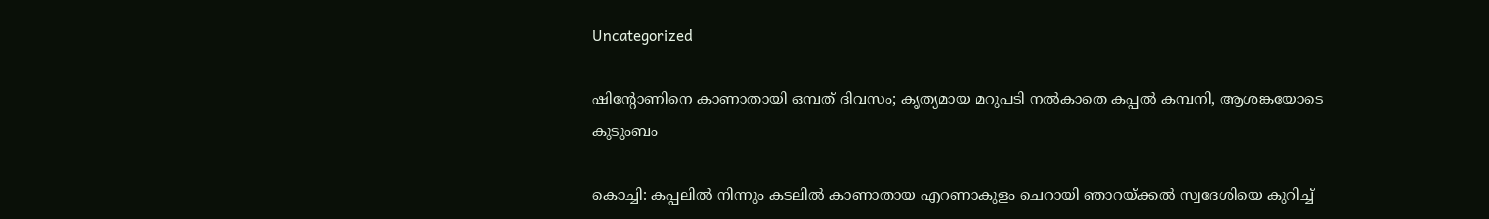Uncategorized

ഷിന്റോണിനെ കാണാതായി ഒമ്പത് ദിവസം; കൃത്യമായ മറുപടി നല്‍കാതെ കപ്പല്‍ കമ്പനി, ആശങ്കയോടെ കുടുംബം

കൊച്ചി: കപ്പലില്‍ നിന്നും കടലില്‍ കാണാതായ എറണാകുളം ചെറായി ഞാറയ്ക്കല്‍ സ്വദേശിയെ കുറിച്ച്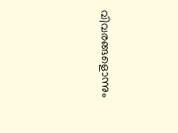വിവരങ്ങളൊന്നും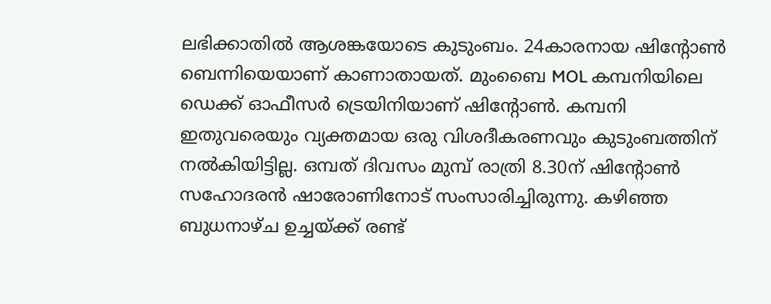ലഭിക്കാതില്‍ ആശങ്കയോടെ കുടുംബം. 24കാരനായ ഷിന്റോണ്‍ ബെന്നിയെയാണ് കാണാതായത്. മുംബൈ MOL കമ്പനിയിലെ ഡെക്ക് ഓഫീസര്‍ ട്രെയിനിയാണ് ഷിന്റോണ്‍. കമ്പനി ഇതുവരെയും വ്യക്തമായ ഒരു വിശദീകരണവും കുടുംബത്തിന് നല്‍കിയിട്ടില്ല. ഒമ്പത് ദിവസം മുമ്പ് രാത്രി 8.30ന് ഷിന്റോണ്‍ സഹോദരന്‍ ഷാരോണിനോട് സംസാരിച്ചിരുന്നു. കഴിഞ്ഞ ബുധനാഴ്ച ഉച്ചയ്ക്ക് രണ്ട്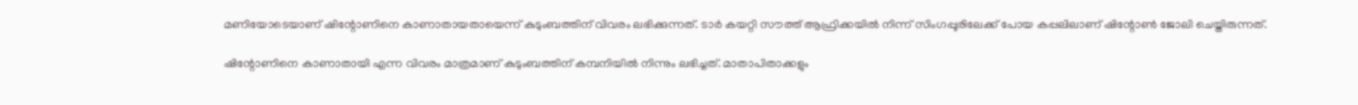മണിയോടെയാണ് ഷിന്റോണിനെ കാണാതായതായെന്ന് കുടുംബത്തിന് വിവരം ലഭിക്കുന്നത്. ടാര്‍ കയറ്റി സൗത്ത് ആഫ്രിക്കയില്‍ നിന്ന് സിംഗപ്പൂരിലേക്ക് പോയ കപ്പലിലാണ് ഷിന്റോണ്‍ ജോലി ചെയ്തിരുന്നത്.

ഷിന്റോണിനെ കാണാതായി എന്ന വിവരം മാത്രമാണ് കുടുംബത്തിന് കമ്പനിയില്‍ നിന്നും ലഭിച്ചത്. മാതാപിതാക്കളും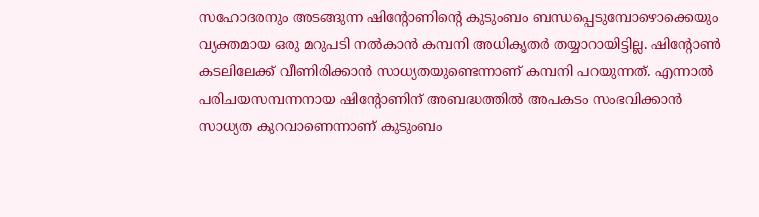സഹോദരനും അടങ്ങുന്ന ഷിന്റോണിന്റെ കുടുംബം ബന്ധപ്പെടുമ്പോഴൊക്കെയും വ്യക്തമായ ഒരു മറുപടി നല്‍കാന്‍ കമ്പനി അധികൃതര്‍ തയ്യാറായിട്ടില്ല. ഷിന്റോണ്‍ കടലിലേക്ക് വീണിരിക്കാന്‍ സാധ്യതയുണ്ടെന്നാണ് കമ്പനി പറയുന്നത്. എന്നാൽ പരിചയസമ്പന്നനായ ഷിന്റോണിന് അബദ്ധത്തില്‍ അപകടം സംഭവിക്കാന്‍ സാധ്യത കുറവാണെന്നാണ് കുടുംബം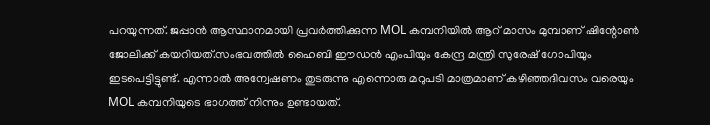പറയുന്നത്. ജപ്പാന്‍ ആസ്ഥാനമായി പ്രവര്‍ത്തിക്കുന്ന MOL കമ്പനിയില്‍ ആറ് മാസം മുമ്പാണ് ഷിന്റോണ്‍ ജോലിക്ക് കയറിയത്.സംഭവത്തില്‍ ഹൈബി ഈഡന്‍ എംപിയും കേന്ദ്ര മന്ത്രി സുരേഷ് ഗോപിയും ഇടപെട്ടിട്ടുണ്ട്. എന്നാല്‍ അന്വേഷണം തുടരുന്നു എന്നൊരു മറുപടി മാത്രമാണ് കഴിഞ്ഞദിവസം വരെയും MOL കമ്പനിയുടെ ഭാഗത്ത് നിന്നും ഉണ്ടായത്.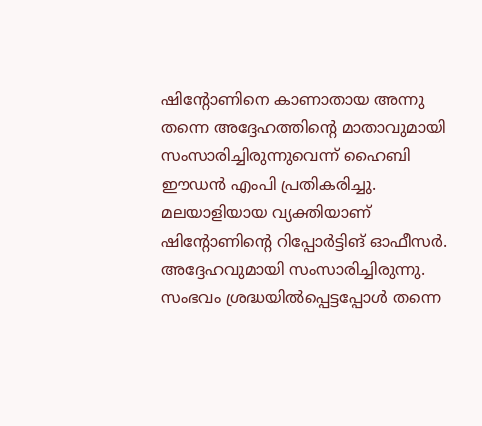ഷിന്റോണിനെ കാണാതായ അന്നു തന്നെ അദ്ദേഹത്തിന്റെ മാതാവുമായി സംസാരിച്ചിരുന്നുവെന്ന് ഹൈബി ഈഡന്‍ എംപി പ്രതികരിച്ചു. മലയാളിയായ വ്യക്തിയാണ് ഷിന്റോണിന്റെ റിപ്പോര്‍ട്ടിങ് ഓഫീസര്‍. അദ്ദേഹവുമായി സംസാരിച്ചിരുന്നു. സംഭവം ശ്രദ്ധയില്‍പ്പെട്ടപ്പോള്‍ തന്നെ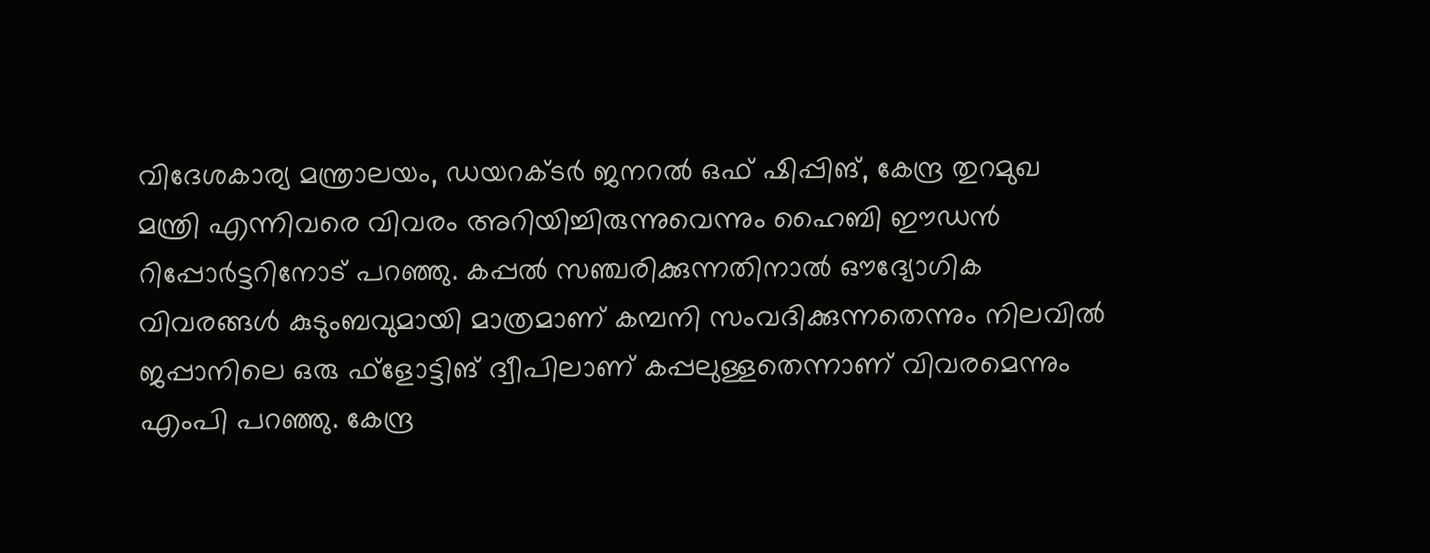വിദേശകാര്യ മന്ത്രാലയം, ഡയറക്ടര്‍ ജനറല്‍ ഒഫ് ഷിപ്പിങ്, കേന്ദ്ര തുറമുഖ മന്ത്രി എന്നിവരെ വിവരം അറിയിച്ചിരുന്നുവെന്നും ഹൈബി ഈഡന്‍ റിപ്പോര്‍ട്ടറിനോട് പറഞ്ഞു. കപ്പല്‍ സഞ്ചരിക്കുന്നതിനാല്‍ ഔദ്യോഗിക വിവരങ്ങള്‍ കുടുംബവുമായി മാത്രമാണ് കമ്പനി സംവദിക്കുന്നതെന്നും നിലവില്‍ ജപ്പാനിലെ ഒരു ഫ്‌ളോട്ടിങ് ദ്വീപിലാണ് കപ്പലുള്ളതെന്നാണ് വിവരമെന്നും എംപി പറഞ്ഞു. കേന്ദ്ര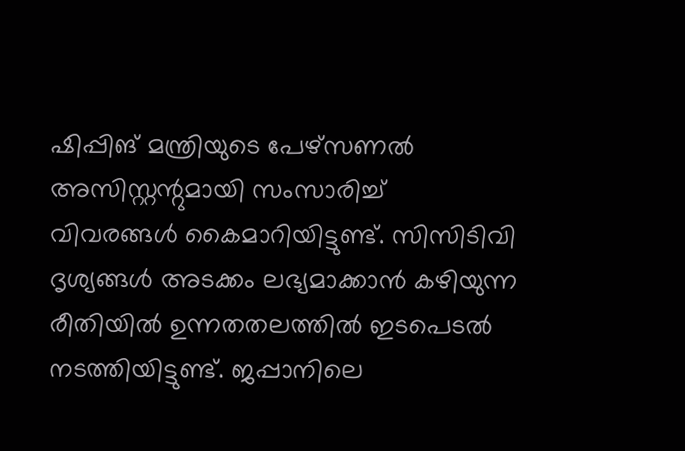ഷിപ്പിങ് മന്ത്രിയുടെ പേഴ്‌സണല്‍ അസിസ്റ്റന്റുമായി സംസാരിച്ച് വിവരങ്ങള്‍ കൈമാറിയിട്ടുണ്ട്. സിസിടിവി ദൃശ്യങ്ങള്‍ അടക്കം ലഭ്യമാക്കാന്‍ കഴിയുന്ന രീതിയില്‍ ഉന്നതതലത്തില്‍ ഇടപെടല്‍ നടത്തിയിട്ടുണ്ട്. ജപ്പാനിലെ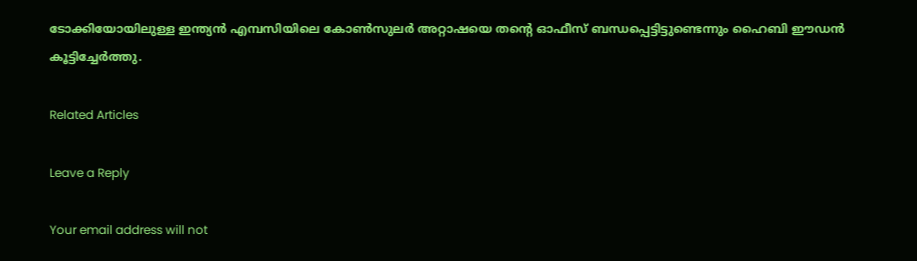ടോക്കിയോയിലുള്ള ഇന്ത്യന്‍ എമ്പസിയിലെ കോണ്‍സുലര്‍ അറ്റാഷയെ തന്റെ ഓഫീസ് ബന്ധപ്പെട്ടിട്ടുണ്ടെന്നും ഹൈബി ഈഡന്‍ കൂട്ടിച്ചേർത്തു.

Related Articles

Leave a Reply

Your email address will not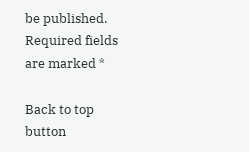be published. Required fields are marked *

Back to top button